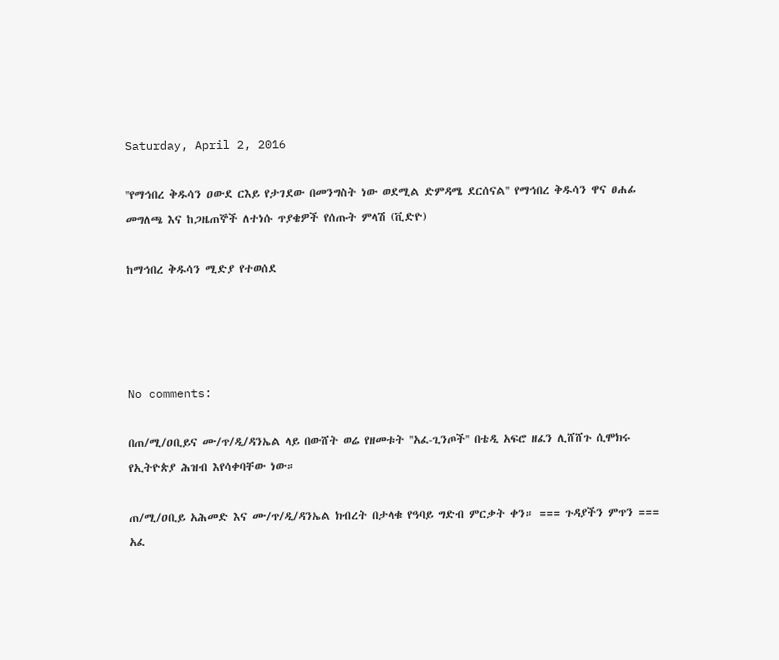Saturday, April 2, 2016

''የማኅበረ ቅዱሳን ዐውደ ርእይ የታገደው በመንግስት ነው ወደሚል ድምዳሜ ደርሰናል'' የማኅበረ ቅዱሳን ዋና ፀሐፊ መግለጫ እና ከጋዜጠኞች ለተነሱ ጥያቄዎች የሰጡት ምላሽ (ቪድዮ)

ከማኅበረ ቅዱሳን ሚድያ የተወሰደ




No comments:

በጠ/ሚ/ዐቢይና ሙ/ጥ/ዲ/ዳንኤል ላይ በውሸት ወሬ የዘመቱት ''አፈ-ጊንጦች'' በቴዲ አፍሮ ዘፈን ሊሸሸጉ ሲሞክሩ የኢትዮጵያ ሕዝብ እየሳቀባቸው ነው።

ጠ/ሚ/ዐቢይ አሕመድ እና ሙ/ጥ/ዲ/ዳንኤል ክብረት በታላቁ የዓባይ ግድብ ምርቃት ቀን። === ጉዳያችን ምጥን === አፈ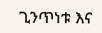ጊንጥነቱ እና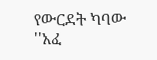የውርደት ካባው ''አፈ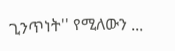ጊንጥነት'' የሚለውን ...